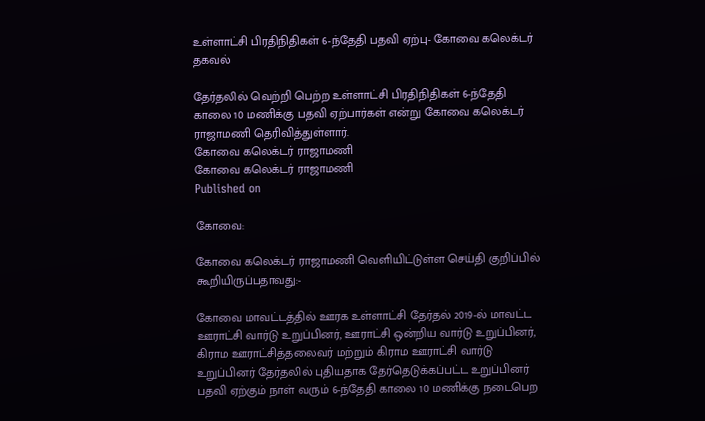உள்ளாட்சி பிரதிநிதிகள் 6-ந்தேதி பதவி ஏற்பு- கோவை கலெக்டர் தகவல்

தேர்தலில் வெற்றி பெற்ற உள்ளாட்சி பிரதிநிதிகள் 6-ந்தேதி காலை 10 மணிக்கு பதவி ஏற்பார்கள் என்று கோவை கலெக்டர் ராஜாமணி தெரிவித்துள்ளார்.
கோவை கலெக்டர் ராஜாமணி
கோவை கலெக்டர் ராஜாமணி
Published on

கோவை:

கோவை கலெக்டர் ராஜாமணி வெளியிட்டுள்ள செய்தி குறிப்பில் கூறியிருப்பதாவது:-

கோவை மாவட்டத்தில் ஊரக உள்ளாட்சி தேர்தல் 2019-ல் மாவட்ட ஊராட்சி வார்டு உறுப்பினர், ஊராட்சி ஒன்றிய வார்டு உறுப்பினர், கிராம ஊராட்சித்தலைவர் மற்றும் கிராம ஊராட்சி வார்டு உறுப்பினர் தேர்தலில் புதியதாக தேர்தெடுக்கப்பட்ட உறுப்பினர் பதவி ஏற்கும் நாள் வரும் 6-ந்தேதி காலை 10 மணிக்கு நடைபெற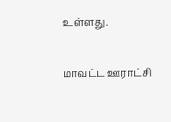உள்ளது.

மாவட்ட ஊராட்சி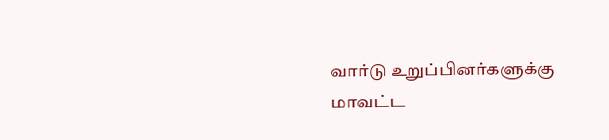வார்டு உறுப்பினர்களுக்கு மாவட்ட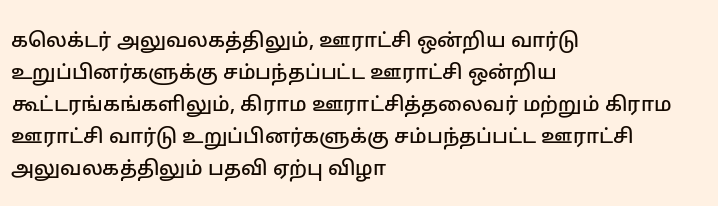கலெக்டர் அலுவலகத்திலும், ஊராட்சி ஒன்றிய வார்டு உறுப்பினர்களுக்கு சம்பந்தப்பட்ட ஊராட்சி ஒன்றிய கூட்டரங்கங்களிலும், கிராம ஊராட்சித்தலைவர் மற்றும் கிராம ஊராட்சி வார்டு உறுப்பினர்களுக்கு சம்பந்தப்பட்ட ஊராட்சி அலுவலகத்திலும் பதவி ஏற்பு விழா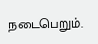நடைபெறும்.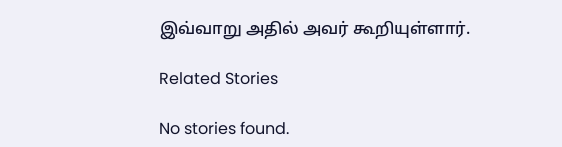இவ்வாறு அதில் அவர் கூறியுள்ளார்.

Related Stories

No stories found.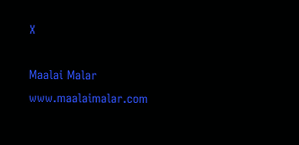X

Maalai Malar
www.maalaimalar.com